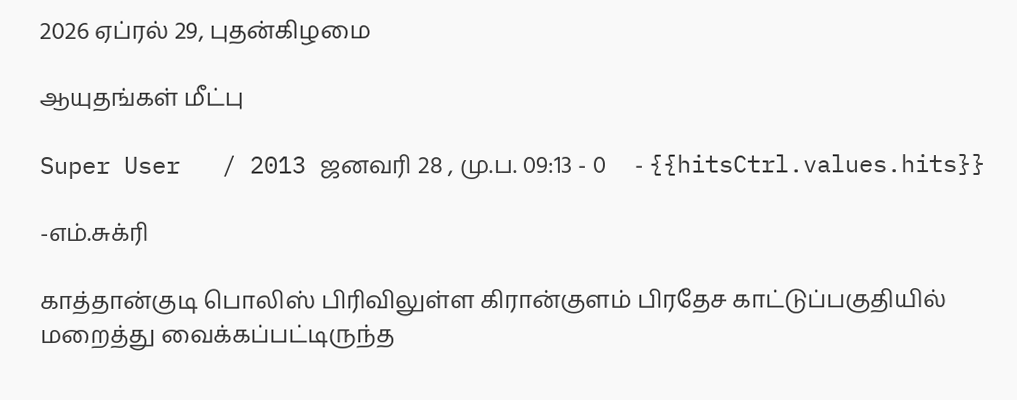2026 ஏப்ரல் 29, புதன்கிழமை

ஆயுதங்கள் மீட்பு

Super User   / 2013 ஜனவரி 28 , மு.ப. 09:13 - 0     - {{hitsCtrl.values.hits}}

-எம்.சுக்ரி

காத்தான்குடி பொலிஸ் பிரிவிலுள்ள கிரான்குளம் பிரதேச காட்டுப்பகுதியில் மறைத்து வைக்கப்பட்டிருந்த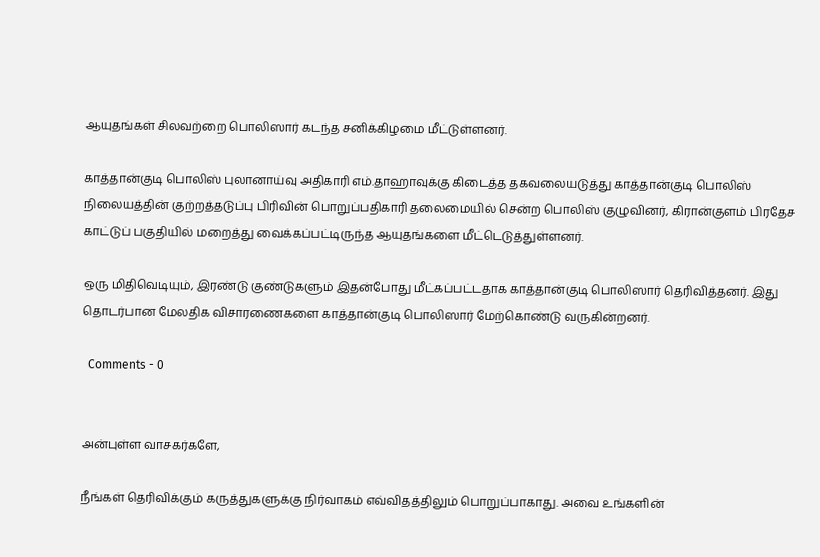ஆயுதங்கள் சிலவற்றை பொலிஸார் கடந்த சனிக்கிழமை மீட்டுள்ளனர்.

காத்தான்குடி பொலிஸ் புலானாய்வு அதிகாரி எம்.தாஹாவுக்கு கிடைத்த தகவலையடுத்து காத்தான்குடி பொலிஸ் நிலையத்தின் குற்றத்தடுப்பு பிரிவின் பொறுப்பதிகாரி தலைமையில் சென்ற பொலிஸ் குழுவினர், கிரான்குளம் பிரதேச காட்டுப் பகுதியில் மறைத்து வைக்கப்பட்டிருந்த ஆயுதங்களை மீட்டெடுத்துள்ளனர்.

ஒரு மிதிவெடியும், இரண்டு குண்டுகளும் இதன்போது மீட்கப்பட்டதாக காத்தான்குடி பொலிஸார் தெரிவித்தனர். இது தொடர்பான மேலதிக விசாரணைகளை காத்தான்குடி பொலிஸார் மேற்கொண்டு வருகின்றனர்.

  Comments - 0


அன்புள்ள வாசகர்களே,

நீங்கள் தெரிவிக்கும் கருத்துகளுக்கு நிர்வாகம் எவ்விதத்திலும் பொறுப்பாகாது. அவை உங்களின்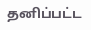தனிப்பட்ட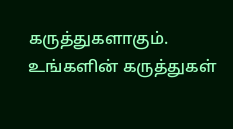கருத்துகளாகும். உங்களின் கருத்துகள்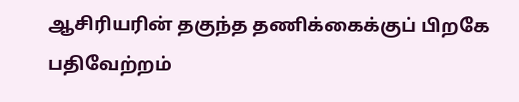ஆசிரியரின் தகுந்த தணிக்கைக்குப் பிறகே பதிவேற்றம்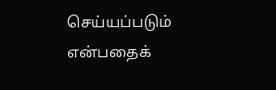செய்யப்படும் என்பதைக்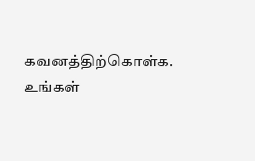கவனத்திற்கொள்க. உங்கள்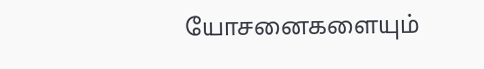யோசனைகளையும்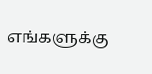எங்களுக்கு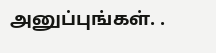அனுப்புங்கள். .